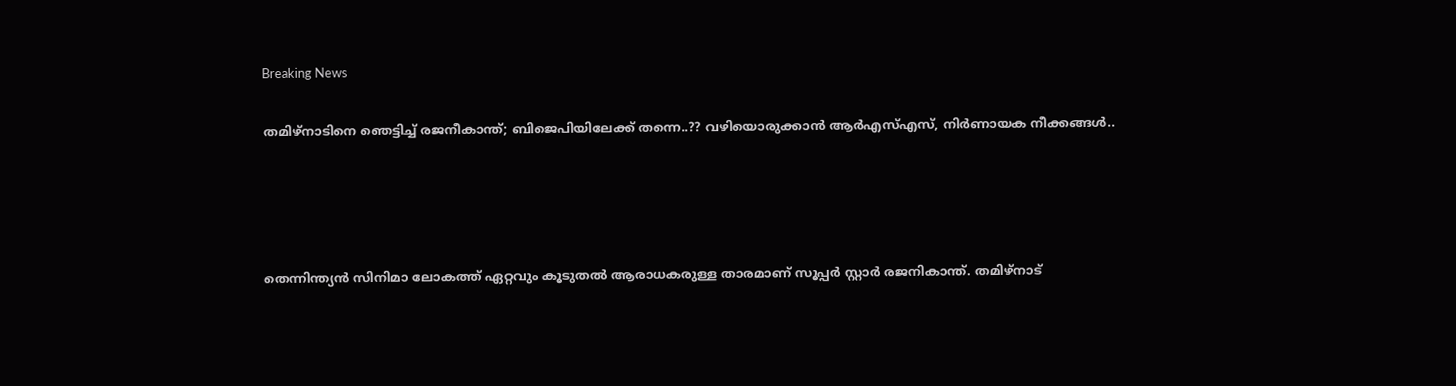Breaking News

തമിഴ്‌നാടിനെ ഞെട്ടിച്ച് രജനീകാന്ത്; ബിജെപിയിലേക്ക് തന്നെ..?? വഴിയൊരുക്കാൻ ആർഎസ്എസ്, നിർണായക നീക്കങ്ങൾ..




തെന്നിന്ത്യന്‍ സിനിമാ ലോകത്ത് ഏറ്റവും കൂടുതല്‍ ആരാധകരുള്ള താരമാണ് സൂപ്പര്‍ സ്റ്റാര്‍ രജനികാന്ത്. തമിഴ്‌നാട്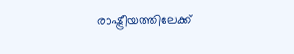രാഷ്ട്രീയത്തിലേക്ക്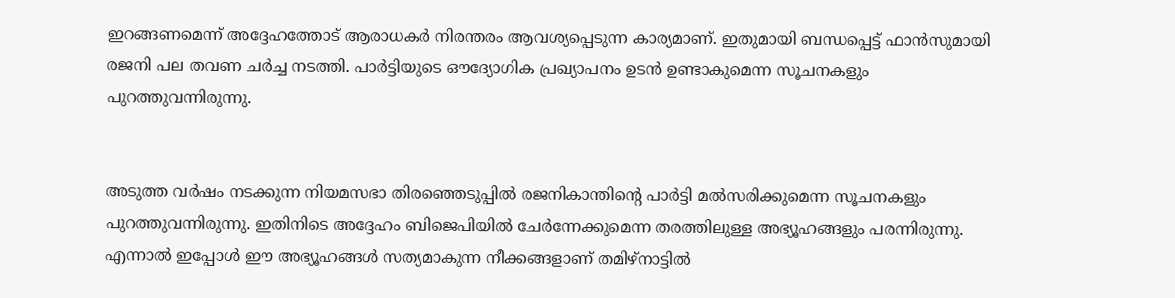ഇറങ്ങണമെന്ന് അദ്ദേഹത്തോട് ആരാധകര്‍ നിരന്തരം ആവശ്യപ്പെടുന്ന കാര്യമാണ്. ഇതുമായി ബന്ധപ്പെട്ട് ഫാന്‍സുമായി രജനി പല തവണ ചര്‍ച്ച നടത്തി. പാര്‍ട്ടിയുടെ ഔദ്യോഗിക പ്രഖ്യാപനം ഉടന്‍ ഉണ്ടാകുമെന്ന സൂചനകളും പുറത്തുവന്നിരുന്നു.


അടുത്ത വര്‍ഷം നടക്കുന്ന നിയമസഭാ തിരഞ്ഞെടുപ്പില്‍ രജനികാന്തിന്റെ പാര്‍ട്ടി മല്‍സരിക്കുമെന്ന സൂചനകളും പുറത്തുവന്നിരുന്നു. ഇതിനിടെ അദ്ദേഹം ബിജെപിയില്‍ ചേര്‍ന്നേക്കുമെന്ന തരത്തിലുള്ള അഭ്യൂഹങ്ങളും പരന്നിരുന്നു. എന്നാല്‍ ഇപ്പോള്‍ ഈ അഭ്യൂഹങ്ങള്‍ സത്യമാകുന്ന നീക്കങ്ങളാണ് തമിഴ്‌നാട്ടില്‍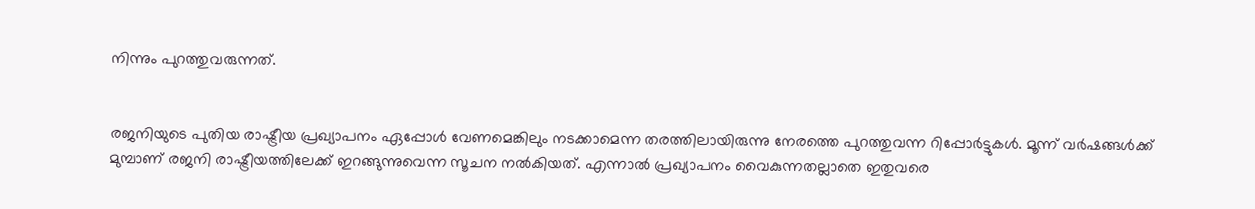നിന്നും പുറത്തുവരുന്നത്.


രജനിയുടെ പുതിയ രാഷ്ട്രീയ പ്രഖ്യാപനം ഏപ്പോള്‍ വേണമെങ്കിലും നടക്കാമെന്ന തരത്തിലായിരുന്നു നേരത്തെ പുറത്തുവന്ന റിപ്പോര്‍ട്ടുകള്‍. മൂന്ന് വര്‍ഷങ്ങള്‍ക്ക് മുമ്പാണ് രജനി രാഷ്ട്രീയത്തിലേക്ക് ഇറങ്ങുന്നുവെന്ന സൂചന നല്‍കിയത്. എന്നാല്‍ പ്രഖ്യാപനം വൈകുന്നതല്ലാതെ ഇതുവരെ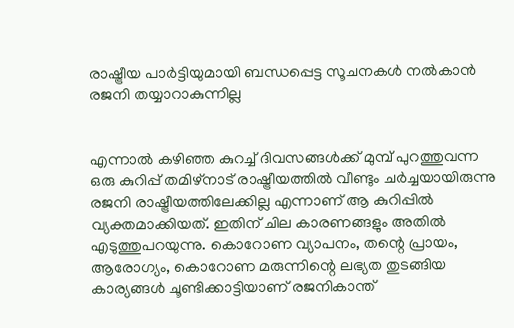രാഷ്ട്രീയ പാര്‍ട്ടിയുമായി ബന്ധപ്പെട്ട സൂചനകള്‍ നല്‍കാന്‍ രജനി തയ്യാറാകുന്നില്ല


എന്നാല്‍ കഴിഞ്ഞ കുറച്ച് ദിവസങ്ങള്‍ക്ക് മുമ്പ് പുറത്തുവന്ന ഒരു കുറിപ്പ് തമിഴ്‌നാട് രാഷ്ട്രീയത്തില്‍ വീണ്ടും ചര്‍ച്ചയായിരുന്നു രജനി രാഷ്ട്രീയത്തിലേക്കില്ല എന്നാണ് ആ കുറിപ്പില്‍ വ്യക്തമാക്കിയത്. ഇതിന് ചില കാരണങ്ങളും അതില്‍ എടുത്തുപറയുന്നു. കൊറോണ വ്യാപനം, തന്റെ പ്രായം, ആരോഗ്യം, കൊറോണ മരുന്നിന്റെ ലഭ്യത തുടങ്ങിയ കാര്യങ്ങള്‍ ചൂണ്ടിക്കാട്ടിയാണ് രജനികാന്ത്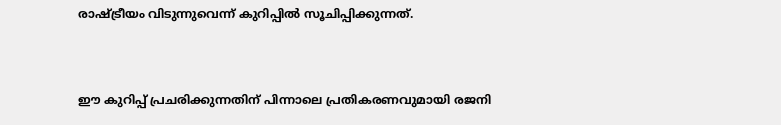രാഷ്ട്രീയം വിടുന്നുവെന്ന് കുറിപ്പില്‍ സൂചിപ്പിക്കുന്നത്.


ഈ കുറിപ്പ് പ്രചരിക്കുന്നതിന് പിന്നാലെ പ്രതികരണവുമായി രജനി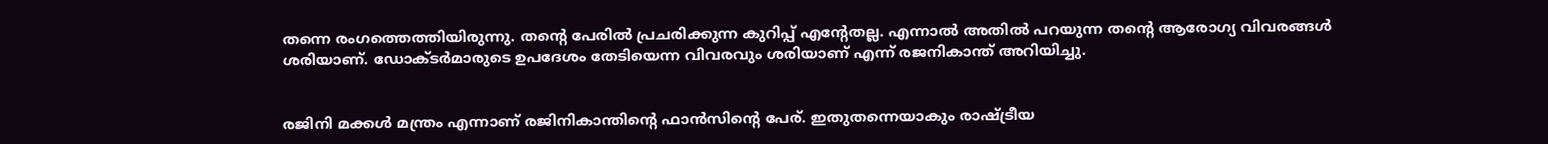തന്നെ രംഗത്തെത്തിയിരുന്നു. തന്റെ പേരില്‍ പ്രചരിക്കുന്ന കുറിപ്പ് എന്റേതല്ല. എന്നാല്‍ അതില്‍ പറയുന്ന തന്റെ ആരോഗ്യ വിവരങ്ങള്‍ ശരിയാണ്. ഡോക്ടര്‍മാരുടെ ഉപദേശം തേടിയെന്ന വിവരവും ശരിയാണ് എന്ന് രജനികാന്ത് അറിയിച്ചു.


രജിനി മക്കള്‍ മന്ത്രം എന്നാണ് രജിനികാന്തിന്റെ ഫാന്‍സിന്റെ പേര്. ഇതുതന്നെയാകും രാഷ്ട്രീയ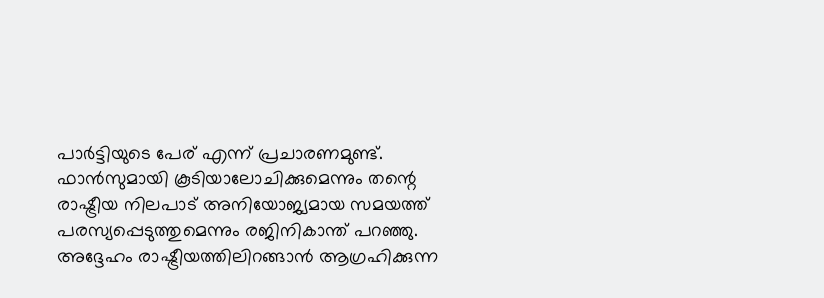പാര്‍ട്ടിയുടെ പേര് എന്ന് പ്രചാരണമുണ്ട്. ഫാന്‍സുമായി കൂടിയാലോചിക്കുമെന്നും തന്റെ രാഷ്ട്രീയ നിലപാട് അനിയോജ്യമായ സമയത്ത് പരസ്യപ്പെടുത്തുമെന്നും രജിനികാന്ത് പറഞ്ഞു. അദ്ദേഹം രാഷ്ട്രീയത്തിലിറങ്ങാന്‍ ആഗ്രഹിക്കുന്ന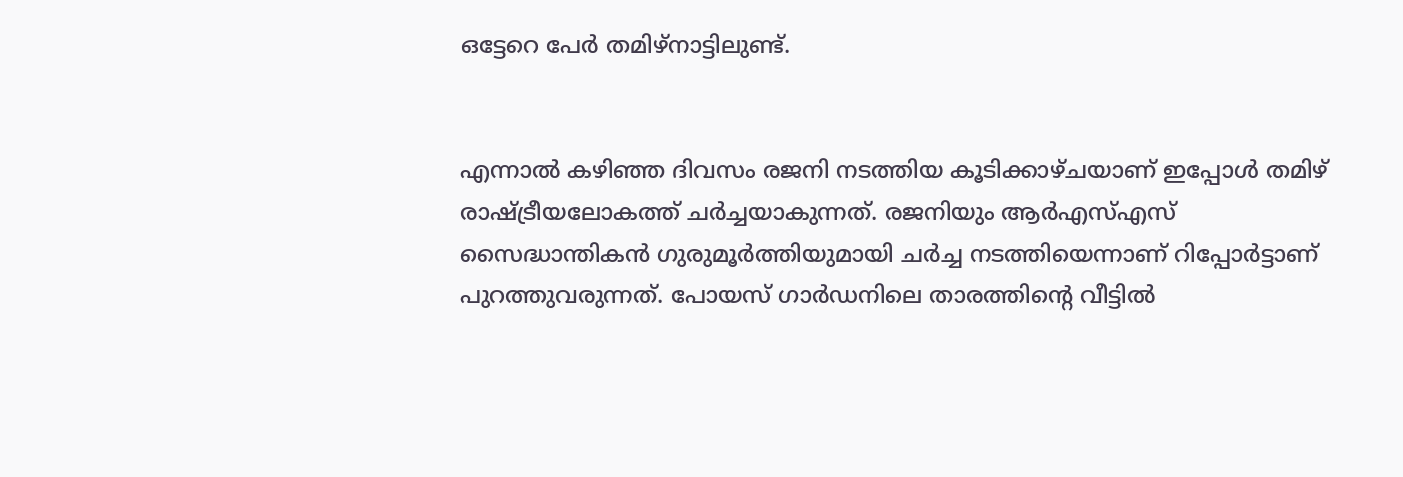ഒട്ടേറെ പേര്‍ തമിഴ്നാട്ടിലുണ്ട്.


എന്നാല്‍ കഴിഞ്ഞ ദിവസം രജനി നടത്തിയ കൂടിക്കാഴ്ചയാണ് ഇപ്പോള്‍ തമിഴ് രാഷ്ട്രീയലോകത്ത് ചര്‍ച്ചയാകുന്നത്. രജനിയും ആര്‍എസ്എസ് സൈദ്ധാന്തികന്‍ ഗുരുമൂര്‍ത്തിയുമായി ചര്‍ച്ച നടത്തിയെന്നാണ് റിപ്പോര്‍ട്ടാണ് പുറത്തുവരുന്നത്. പോയസ് ഗാര്‍ഡനിലെ താരത്തിന്റെ വീട്ടില്‍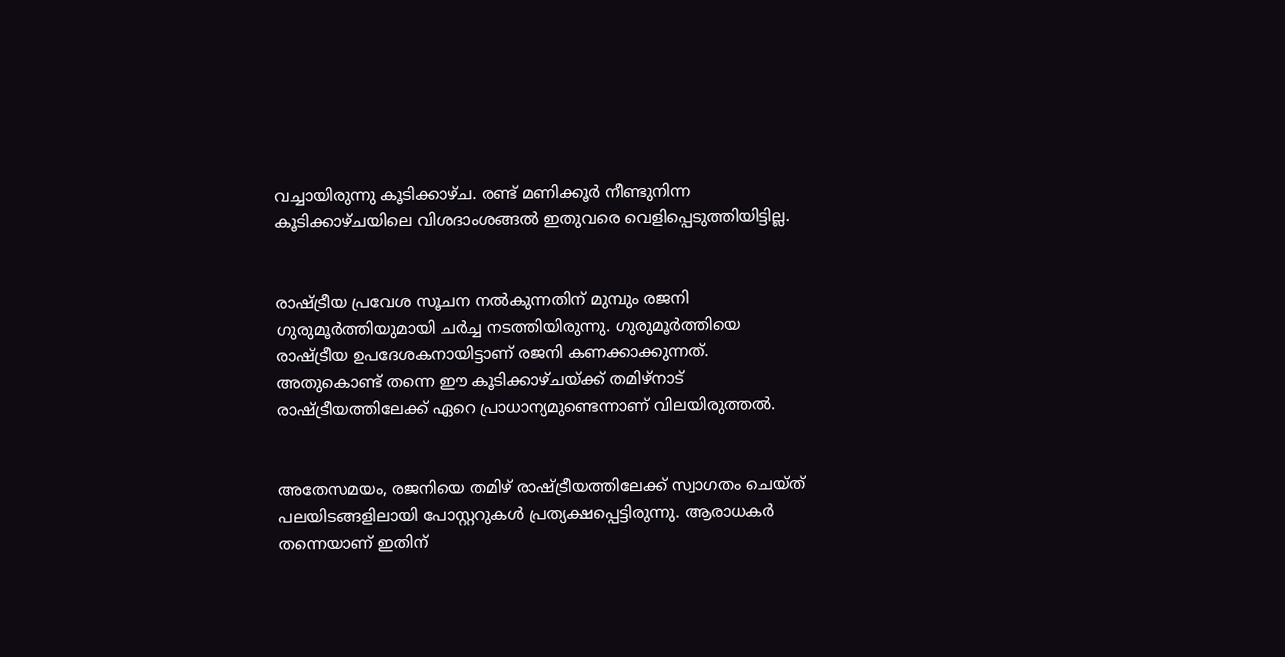വച്ചായിരുന്നു കൂടിക്കാഴ്ച. രണ്ട് മണിക്കൂര്‍ നീണ്ടുനിന്ന കൂടിക്കാഴ്ചയിലെ വിശദാംശങ്ങല്‍ ഇതുവരെ വെളിപ്പെടുത്തിയിട്ടില്ല.


രാഷ്ട്രീയ പ്രവേശ സൂചന നല്‍കുന്നതിന് മുമ്പും രജനി ഗുരുമൂര്‍ത്തിയുമായി ചര്‍ച്ച നടത്തിയിരുന്നു. ഗുരുമൂര്‍ത്തിയെ രാഷ്ട്രീയ ഉപദേശകനായിട്ടാണ് രജനി കണക്കാക്കുന്നത്. അതുകൊണ്ട് തന്നെ ഈ കൂടിക്കാഴ്ചയ്ക്ക് തമിഴ്‌നാട് രാഷ്ട്രീയത്തിലേക്ക് ഏറെ പ്രാധാന്യമുണ്ടെന്നാണ് വിലയിരുത്തല്‍.


അതേസമയം, രജനിയെ തമിഴ് രാഷ്ട്രീയത്തിലേക്ക് സ്വാഗതം ചെയ്ത് പലയിടങ്ങളിലായി പോസ്റ്ററുകള്‍ പ്രത്യക്ഷപ്പെട്ടിരുന്നു. ആരാധകര്‍ തന്നെയാണ് ഇതിന്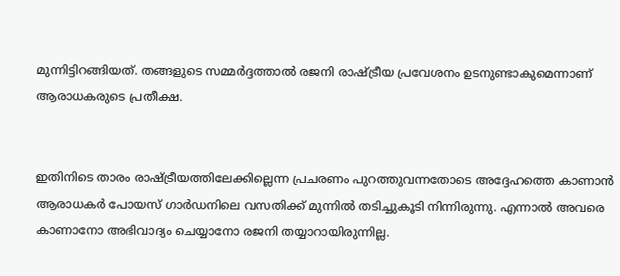മുന്നിട്ടിറങ്ങിയത്. തങ്ങളുടെ സമ്മര്‍ദ്ദത്താല്‍ രജനി രാഷ്ട്രീയ പ്രവേശനം ഉടനുണ്ടാകുമെന്നാണ് ആരാധകരുടെ പ്രതീക്ഷ.


ഇതിനിടെ താരം രാഷ്ട്രീയത്തിലേക്കില്ലെന്ന പ്രചരണം പുറത്തുവന്നതോടെ അദ്ദേഹത്തെ കാണാന്‍ ആരാധകര്‍ പോയസ് ഗാര്‍ഡനിലെ വസതിക്ക് മുന്നില്‍ തടിച്ചുകൂടി നിന്നിരുന്നു. എന്നാല്‍ അവരെ കാണാനോ അഭിവാദ്യം ചെയ്യാനോ രജനി തയ്യാറായിരുന്നില്ല.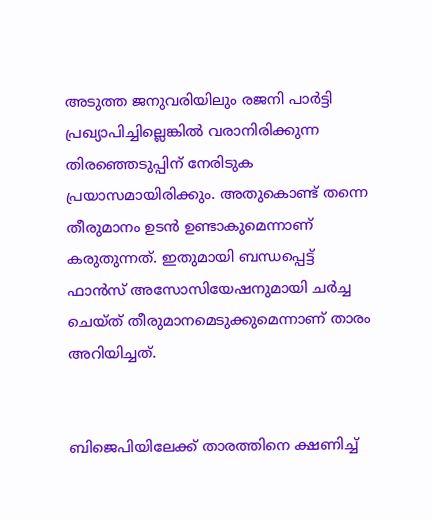അടുത്ത ജനുവരിയിലും രജനി പാര്‍ട്ടി പ്രഖ്യാപിച്ചില്ലെങ്കില്‍ വരാനിരിക്കുന്ന തിരഞ്ഞെടുപ്പിന് നേരിടുക പ്രയാസമായിരിക്കും. അതുകൊണ്ട് തന്നെ തീരുമാനം ഉടന്‍ ഉണ്ടാകുമെന്നാണ് കരുതുന്നത്. ഇതുമായി ബന്ധപ്പെട്ട് ഫാന്‍സ് അസോസിയേഷനുമായി ചര്‍ച്ച ചെയ്ത് തീരുമാനമെടുക്കുമെന്നാണ് താരം അറിയിച്ചത്.


ബിജെപിയിലേക്ക് താരത്തിനെ ക്ഷണിച്ച്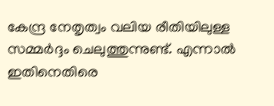കേന്ദ്ര നേതൃത്വം വലിയ രീതിയിലുള്ള സമ്മര്‍ദ്ദം ചെലുത്തുന്നുണ്ട്. എന്നാല്‍ ഇതിനെതിരെ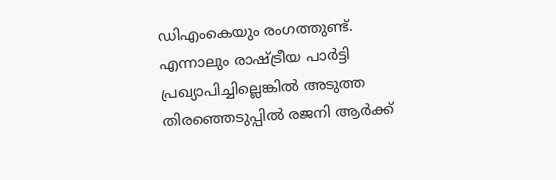ഡിഎംകെയും രംഗത്തുണ്ട്. എന്നാലും രാഷ്ട്രീയ പാര്‍ട്ടി പ്രഖ്യാപിച്ചില്ലെങ്കില്‍ അടുത്ത തിരഞ്ഞെടുപ്പില്‍ രജനി ആര്‍ക്ക്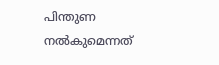പിന്തുണ നല്‍കുമെന്നത്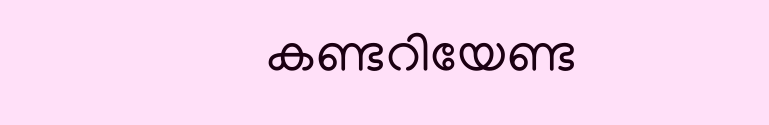കണ്ടറിയേണ്ട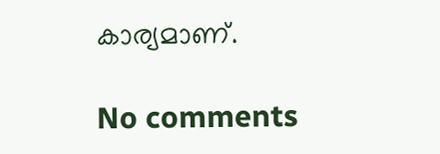കാര്യമാണ്.

No comments